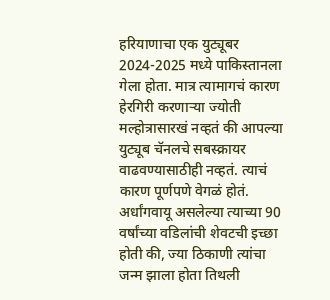हरियाणाचा एक युट्यूबर 2024-2025 मध्ये पाकिस्तानला गेला होता. मात्र त्यामागचं कारण हेरगिरी करणाऱ्या ज्योती मल्होत्रासारखं नव्हतं की आपल्या युट्यूब चॅनलचे सबस्क्रायर वाढवण्यासाठीही नव्हतं. त्याचं कारण पूर्णपणे वेगळं होतं. अर्धांगवायू असलेल्या त्याच्या 90 वर्षांच्या वडिलांची शेवटची इच्छा होती की, ज्या ठिकाणी त्यांचा जन्म झाला होता तिथली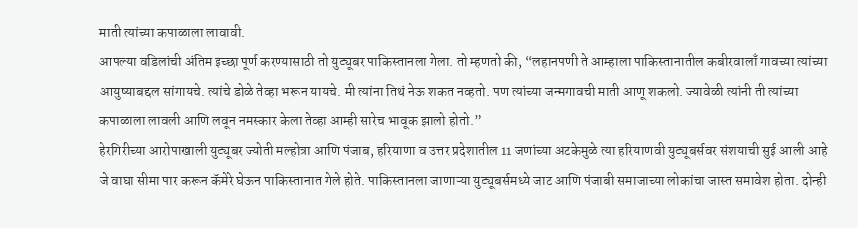माती त्यांच्या कपाळाला लावावी.
आपल्या वडिलांची अंतिम इच्छा पूर्ण करण्यासाठी तो युट्यूबर पाकिस्तानला गेला. तो म्हणतो की, “लहानपणी ते आम्हाला पाकिस्तानातील कबीरवालाँ गावच्या त्यांच्या आयुष्याबद्दल सांगायचे. त्यांचे डोळे तेव्हा भरून यायचे. मी त्यांना तिथं नेऊ शकत नव्हतो. पण त्यांच्या जन्मगावची माती आणू शकलो. ज्यावेळी त्यांनी ती त्यांच्या कपाळाला लावली आणि लवून नमस्कार केला तेव्हा आम्ही सारेच भावूक झालो होतो.”
हेरगिरीच्या आरोपाखाली युट्यूबर ज्योती मल्होत्रा आणि पंजाब, हरियाणा व उत्तर प्रदेशातील 11 जणांच्या अटकेमुळे त्या हरियाणवी युट्यूबर्सवर संशयाची सुई आली आहे जे वाघा सीमा पार करून कॅमेरे घेऊन पाकिस्तानात गेले होते. पाकिस्तानला जाणाऱ्या युट्यूबर्समध्ये जाट आणि पंजाबी समाजाच्या लोकांचा जास्त समावेश होता. दोन्ही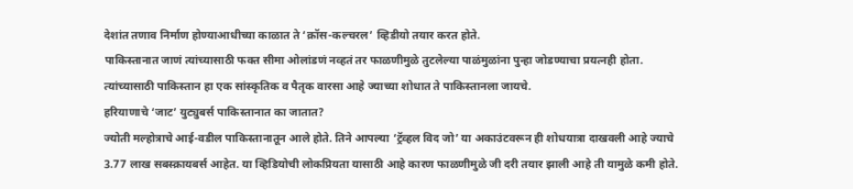देशांत तणाव निर्माण होण्याआधीच्या काळात ते ‘क्रॉस-कल्चरल’ व्हिडीयो तयार करत होते.
पाकिस्तानात जाणं त्यांच्यासाठी फक्त सीमा ओलांडणं नव्हतं तर फाळणीमुळे तुटलेल्या पाळंमुळांना पुन्हा जोडण्याचा प्रयत्नही होता. त्यांच्यासाठी पाकिस्तान हा एक सांस्कृतिक व पैतृक वारसा आहे ज्याच्या शोधात ते पाकिस्तानला जायचे.
हरियाणाचे ‘जाट’ युट्युबर्स पाकिस्तानात का जातात?
ज्योती मल्होत्राचे आई-वडील पाकिस्तानातून आले होते. तिने आपल्या ‘ट्रॅव्हल विद जो’ या अकाउंटवरून ही शोधयात्रा दाखवली आहे ज्याचे 3.77 लाख सबस्क्रायबर्स आहेत. या व्हिडियोची लोकप्रियता यासाठी आहे कारण फाळणीमुळे जी दरी तयार झाली आहे ती यामुळे कमी होते.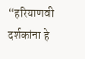“हरियाणवी दर्शकांना हे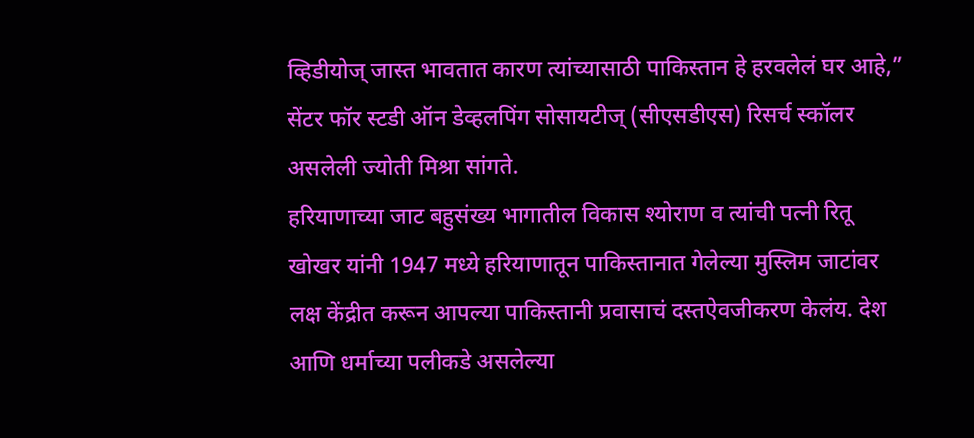व्हिडीयोज् जास्त भावतात कारण त्यांच्यासाठी पाकिस्तान हे हरवलेलं घर आहे,” सेंटर फॉर स्टडी ऑन डेव्हलपिंग सोसायटीज् (सीएसडीएस) रिसर्च स्कॉलर असलेली ज्योती मिश्रा सांगते.
हरियाणाच्या जाट बहुसंख्य भागातील विकास श्योराण व त्यांची पत्नी रितू खोखर यांनी 1947 मध्ये हरियाणातून पाकिस्तानात गेलेल्या मुस्लिम जाटांवर लक्ष केंद्रीत करून आपल्या पाकिस्तानी प्रवासाचं दस्तऐवजीकरण केलंय. देश आणि धर्माच्या पलीकडे असलेल्या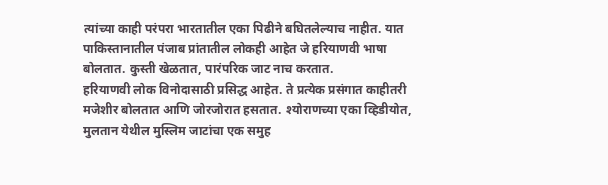त्यांच्या काही परंपरा भारतातील एका पिढीने बघितलेल्याच नाहीत. यात पाकिस्तानातील पंजाब प्रांतातील लोकही आहेत जे हरियाणवी भाषा बोलतात. कुस्ती खेळतात, पारंपरिक जाट नाच करतात.
हरियाणवी लोक विनोदासाठी प्रसिद्ध आहेत. ते प्रत्येक प्रसंगात काहीतरी मजेशीर बोलतात आणि जोरजोरात हसतात. श्योराणच्या एका व्हिडीयोत, मुलतान येथील मुस्लिम जाटांचा एक समुह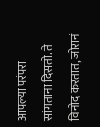आपल्या परंपरा सांगताना दिसतो. ते विनोद करतात, जोरानं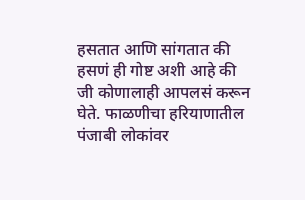हसतात आणि सांगतात की हसणं ही गोष्ट अशी आहे की जी कोणालाही आपलसं करून घेते. फाळणीचा हरियाणातील पंजाबी लोकांवर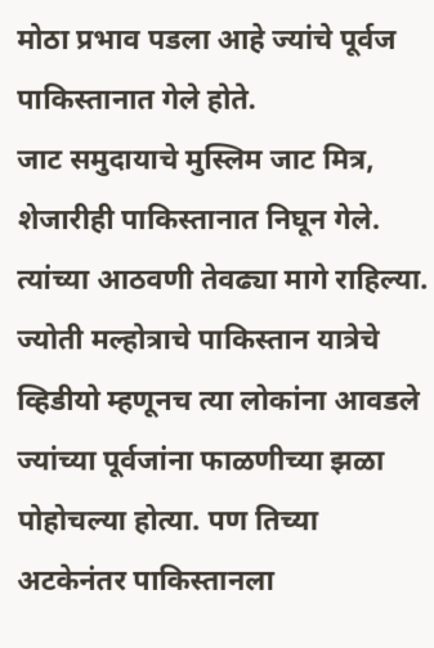मोठा प्रभाव पडला आहे ज्यांचे पूर्वज पाकिस्तानात गेले होते.
जाट समुदायाचे मुस्लिम जाट मित्र, शेजारीही पाकिस्तानात निघून गेले. त्यांच्या आठवणी तेवढ्या मागे राहिल्या. ज्योती मल्होत्राचे पाकिस्तान यात्रेचे व्हिडीयो म्हणूनच त्या लोकांना आवडले ज्यांच्या पूर्वजांना फाळणीच्या झळा पोहोचल्या होत्या. पण तिच्या अटकेनंतर पाकिस्तानला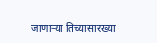जाणाऱ्या तिच्यासारख्या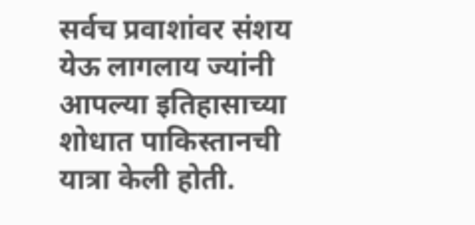सर्वच प्रवाशांवर संशय येऊ लागलाय ज्यांनी आपल्या इतिहासाच्या शोधात पाकिस्तानची यात्रा केली होती.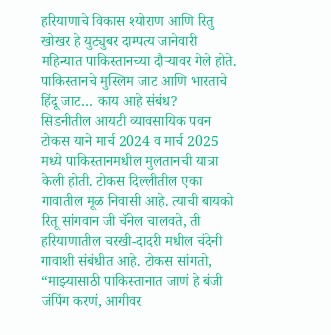हरियाणाचे विकास श्योराण आणि रितु खोखर हे युट्युबर दाम्पत्य जानेवारी महिन्यात पाकिस्तानच्या दौऱ्यावर गेले होते.
पाकिस्तानचे मुस्लिम जाट आणि भारताचे हिंदू जाट… काय आहे संबंध?
सिडनीतील आयटी व्यावसायिक पवन टोकस याने मार्च 2024 व मार्च 2025 मध्ये पाकिस्तानमधील मुलतानची यात्रा केली होती. टोकस दिल्लीतील एका गावातील मूळ निवासी आहे. त्याची बायको रितू सांगवान जी चॅनेल चालवते, ती हरियाणातील चरखी-दादरी मधील चंदेनी गावाशी संबंधीत आहे. टोकस सांगतो, “माझ्यासाठी पाकिस्तानात जाणं हे बंजी जंपिंग करणं, आगीवर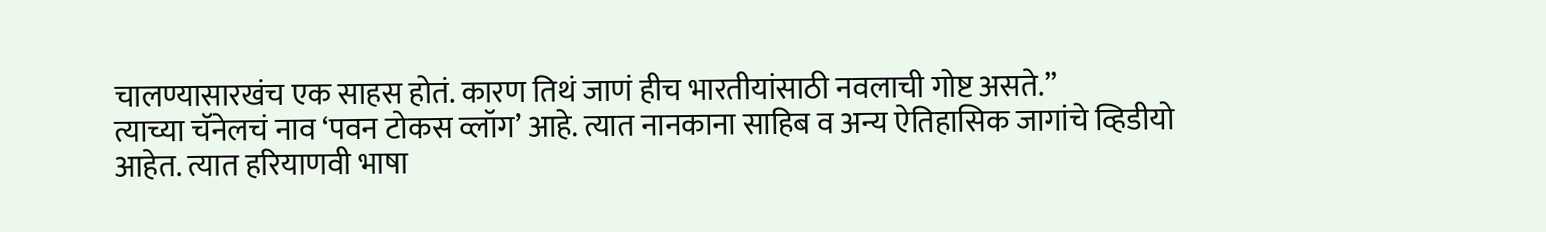चालण्यासारखंच एक साहस होतं. कारण तिथं जाणं हीच भारतीयांसाठी नवलाची गोष्ट असते.”
त्याच्या चॅनेलचं नाव ‘पवन टोकस व्लॉग’ आहे. त्यात नानकाना साहिब व अन्य ऐतिहासिक जागांचे व्हिडीयो आहेत. त्यात हरियाणवी भाषा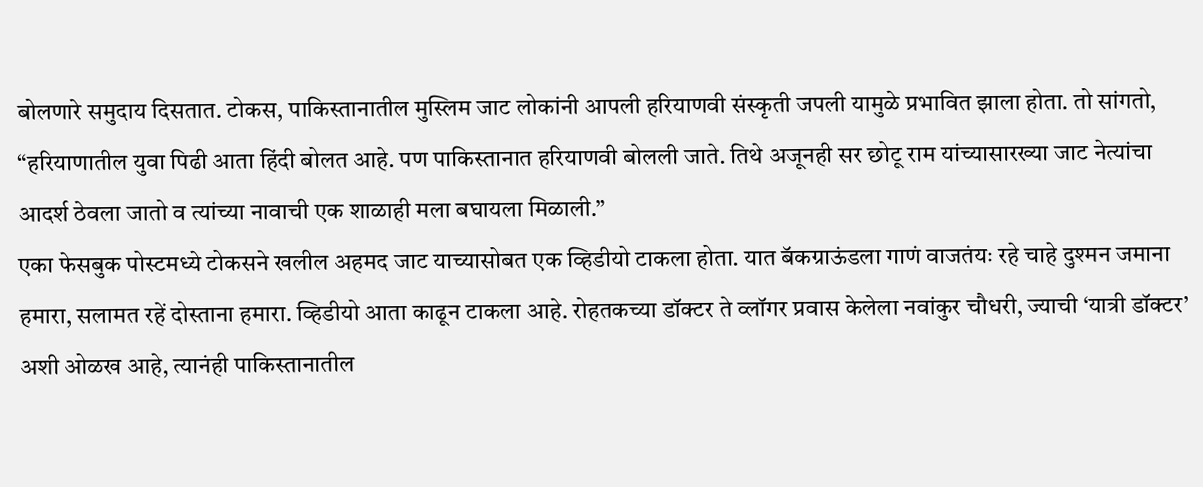बोलणारे समुदाय दिसतात. टोकस, पाकिस्तानातील मुस्लिम जाट लोकांनी आपली हरियाणवी संस्कृती जपली यामुळे प्रभावित झाला होता. तो सांगतो, “हरियाणातील युवा पिढी आता हिंदी बोलत आहे. पण पाकिस्तानात हरियाणवी बोलली जाते. तिथे अजूनही सर छोटू राम यांच्यासारख्या जाट नेत्यांचा आदर्श ठेवला जातो व त्यांच्या नावाची एक शाळाही मला बघायला मिळाली.”
एका फेसबुक पोस्टमध्ये टोकसने खलील अहमद जाट याच्यासोबत एक व्हिडीयो टाकला होता. यात बॅकग्राऊंडला गाणं वाजतंयः रहे चाहे दुश्मन जमाना हमारा, सलामत रहें दोस्ताना हमारा. व्हिडीयो आता काढून टाकला आहे. रोहतकच्या डॉक्टर ते व्लॉगर प्रवास केलेला नवांकुर चौधरी, ज्याची ‘यात्री डॉक्टर’ अशी ओळख आहे, त्यानंही पाकिस्तानातील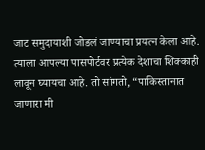जाट समुदायाशी जोडलं जाण्याचा प्रयत्न केला आहे.
त्याला आपल्या पासपोर्टवर प्रत्येक देशाचा शिक्काही लावून घ्यायचा आहे. तो सांगतो, “पाकिस्तानात जाणारा मी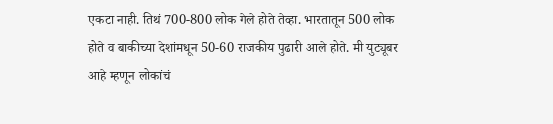एकटा नाही. तिथं 700-800 लोक गेले होते तेव्हा. भारतातून 500 लोक होते व बाकीच्या देशांमधून 50-60 राजकीय पुढारी आले होते. मी युट्यूबर आहे म्हणून लोकांचं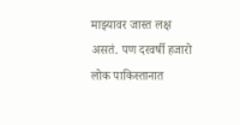माझ्यावर जास्त लक्ष असतं. पण दरवर्षी हजारो लोक पाकिस्तानात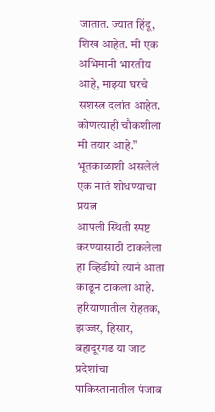जातात. ज्यात हिंदू, शिख आहेत. मी एक अभिमानी भारतीय आहे, माझ्या घरचे सशस्त्र दलांत आहेत. कोणत्याही चौकशीला मी तयार आहे.”
भूतकाळाशी असलेलं एक नातं शोधण्याचा प्रयत्न
आपली स्थिती स्पष्ट करण्यासाठी टाकलेला हा व्हिडीयो त्यानं आता काढून टाकला आहे. हरियाणातील रोहतक, झज्जर, हिसार, बहादूरगढ या जाट प्रदेशांचा पाकिस्तानातील पंजाब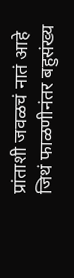प्रांताशी जवळचं नातं आहे जिथं फाळणीनंतर बहुसंख्य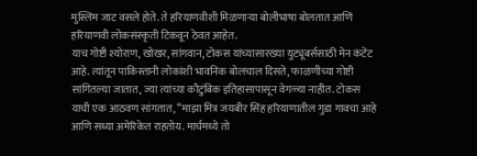मुस्लिम जाट वसले होते. ते हरियाणवीशी मिळणाऱ्या बोलीभाषा बोलतात आणि हरियाणवी लोकसंस्कृती टिकवून ठेवत आहेत.
याच गोष्टी श्योराण, खोखर, सांगवान, टोकस यांच्यासारख्या युट्यूबर्ससाठी मेन कंटेंट आहे. त्यांतून पाकिस्तानी लोकांशी भावनिक बोलचाल दिसते, फाळणीच्या गोष्टी सांगितल्या जातात, ज्या त्यांच्या कौटुंबिक इतिहासापासून वेगळ्या नाहीत. टोकस याची एक आठवण सांगतात, “माझा मित्र जयबीर सिंह हरियाणातील गुडा गावचा आहे आणि सध्या अमेरिकेत राहतोय. मार्चमध्ये तो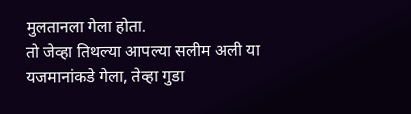मुलतानला गेला होता.
तो जेव्हा तिथल्या आपल्या सलीम अली या यजमानांकडे गेला, तेव्हा गुडा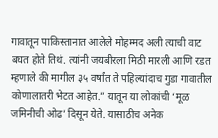गावातून पाकिस्तानात आलेले मोहम्मद अली त्याची वाट बघत होते तिथं. त्यांनी जयबीरला मिठी मारली आणि रडत म्हणाले की मागील ३५ वर्षांत ते पहिल्यांदाच गुडा गावातील कोणालातरी भेटत आहेत.” यातून या लोकांची ‘मूळ जमिनीची ओढ’ दिसून येते. यासाठीच अनेक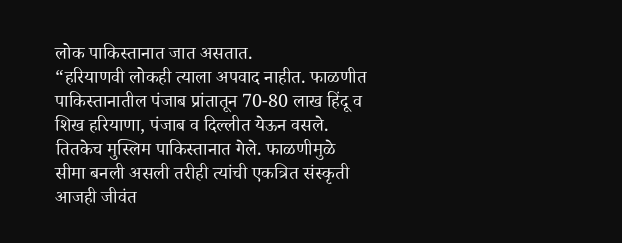लोक पाकिस्तानात जात असतात.
“हरियाणवी लोकही त्याला अपवाद नाहीत. फाळणीत पाकिस्तानातील पंजाब प्रांतातून 70-80 लाख हिंदू व शिख हरियाणा, पंजाब व दिल्लीत येऊन वसले. तितकेच मुस्लिम पाकिस्तानात गेले. फाळणीमुळे सीमा बनली असली तरीही त्यांची एकत्रित संस्कृती आजही जीवंत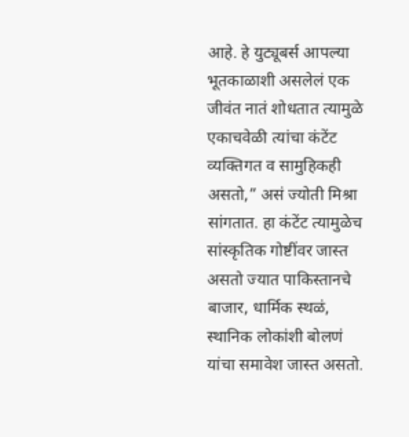आहे. हे युट्यूबर्स आपल्या भूतकाळाशी असलेलं एक जीवंत नातं शोधतात त्यामुळे एकाचवेळी त्यांचा कंटेंट व्यक्तिगत व सामुहिकही असतो,” असं ज्योती मिश्रा सांगतात. हा कंटेंट त्यामुळेच सांस्कृतिक गोष्टींवर जास्त असतो ज्यात पाकिस्तानचे बाजार, धार्मिक स्थळं, स्थानिक लोकांशी बोलणं यांचा समावेश जास्त असतो.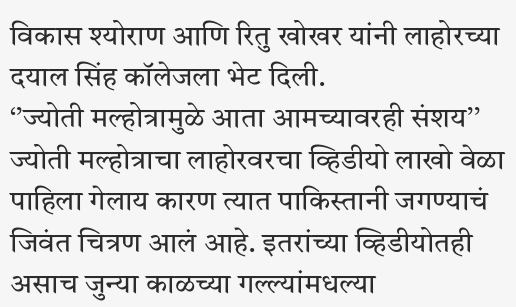विकास श्योराण आणि रितु खोखर यांनी लाहोरच्या दयाल सिंह कॉलेजला भेट दिली.
‘’ज्योती मल्होत्रामुळे आता आमच्यावरही संशय’’
ज्योती मल्होत्राचा लाहोरवरचा व्हिडीयो लाखो वेळा पाहिला गेलाय कारण त्यात पाकिस्तानी जगण्याचं जिवंत चित्रण आलं आहे. इतरांच्या व्हिडीयोतही असाच जुन्या काळच्या गल्ल्यांमधल्या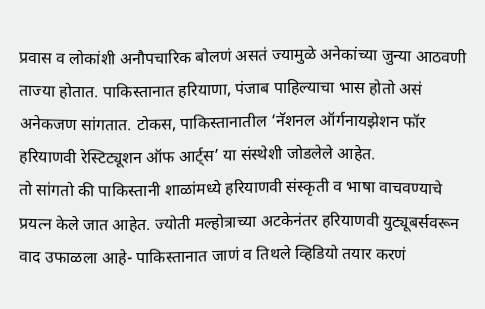प्रवास व लोकांशी अनौपचारिक बोलणं असतं ज्यामुळे अनेकांच्या जुन्या आठवणी ताज्या होतात. पाकिस्तानात हरियाणा, पंजाब पाहिल्याचा भास होतो असं अनेकजण सांगतात. टोकस, पाकिस्तानातील ‘नॅशनल ऑर्गनायझेशन फॉर हरियाणवी रेस्टिट्यूशन ऑफ आर्ट्स’ या संस्थेशी जोडलेले आहेत.
तो सांगतो की पाकिस्तानी शाळांमध्ये हरियाणवी संस्कृती व भाषा वाचवण्याचे प्रयत्न केले जात आहेत. ज्योती मल्होत्राच्या अटकेनंतर हरियाणवी युट्यूबर्सवरून वाद उफाळला आहे- पाकिस्तानात जाणं व तिथले व्हिडियो तयार करणं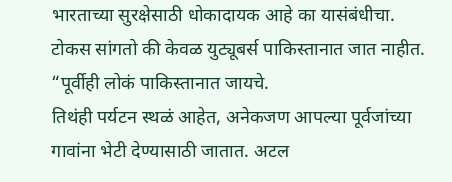भारताच्या सुरक्षेसाठी धोकादायक आहे का यासंबंधीचा. टोकस सांगतो की केवळ युट्यूबर्स पाकिस्तानात जात नाहीत. “पूर्वीही लोकं पाकिस्तानात जायचे.
तिथंही पर्यटन स्थळं आहेत, अनेकजण आपल्या पूर्वजांच्या गावांना भेटी देण्यासाठी जातात. अटल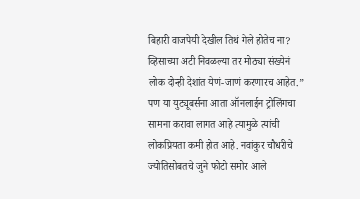बिहारी वाजपेयी देखील तिथं गेले होतेच ना? व्हिसाच्या अटी निवळल्या तर मोठ्या संख्येनं लोक दोन्ही देशांत येणं-जाणं करणारच आहेत.” पण या युट्यूबर्सना आता ऑनलाईन ट्रोलिंगचा सामना करावा लागत आहे त्यामुळे त्यांची लोकप्रियता कमी होत आहे. नवांकुर चौधरीचे ज्योतिसोबतचे जुने फोटो समोर आले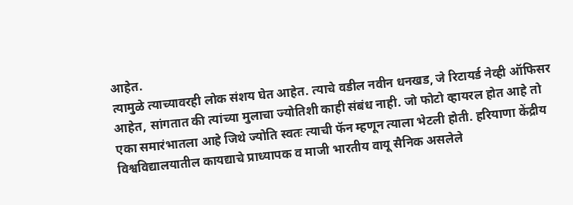आहेत.
त्यामुळे त्याच्यावरही लोक संशय घेत आहेत. त्याचे वडील नवीन धनखड, जे रिटायर्ड नेव्ही ऑफिसर आहेत, सांगतात की त्यांच्या मुलाचा ज्योतिशी काही संबंध नाही. जो फोटो व्हायरल होत आहे तो एका समारंभातला आहे जिथे ज्योति स्वतः त्याची फॅन म्हणून त्याला भेटली होती. हरियाणा केंद्रीय विश्वविद्यालयातील कायद्याचे प्राध्यापक व माजी भारतीय वायू सैनिक असलेले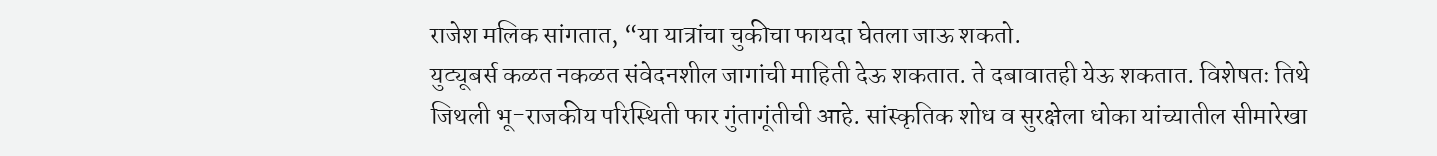राजेश मलिक सांगतात, “या यात्रांचा चुकीचा फायदा घेतला जाऊ शकतो.
युट्यूबर्स कळत नकळत संवेदनशील जागांची माहिती देऊ शकतात. ते दबावातही येऊ शकतात. विशेषतः तिथे जिथली भू-राजकीय परिस्थिती फार गुंतागूंतीची आहे. सांस्कृतिक शोध व सुरक्षेला धोका यांच्यातील सीमारेखा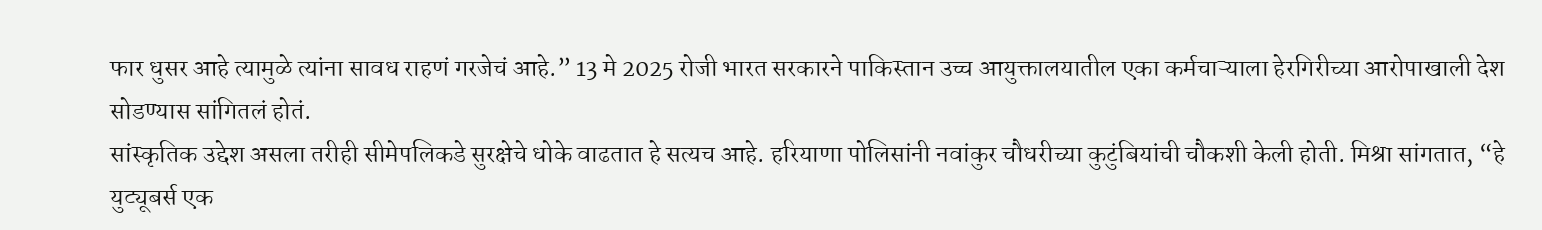फार धुसर आहे त्यामुळे त्यांना सावध राहणं गरजेचं आहे.” 13 मे 2025 रोजी भारत सरकारने पाकिस्तान उच्च आयुक्तालयातील एका कर्मचाऱ्याला हेरगिरीच्या आरोपाखाली देश सोडण्यास सांगितलं होतं.
सांस्कृतिक उद्देश असला तरीही सीमेपलिकडे सुरक्षेचे धोके वाढतात हे सत्यच आहे. हरियाणा पोलिसांनी नवांकुर चौधरीच्या कुटुंबियांची चौकशी केली होती. मिश्रा सांगतात, “हे युट्यूबर्स एक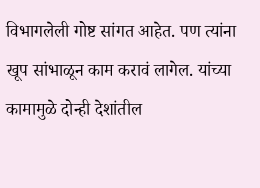विभागलेली गोष्ट सांगत आहेत. पण त्यांना खूप सांभाळून काम करावं लागेल. यांच्या कामामुळे दोन्ही देशांतील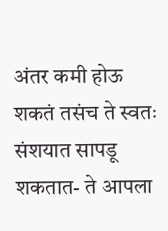अंतर कमी होऊ शकतं तसंच ते स्वतः संशयात सापडू शकतात- ते आपला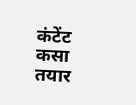कंटेंट कसा तयार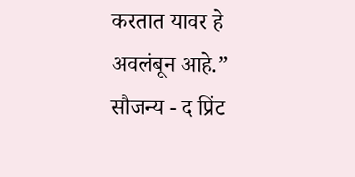करतात यावर हे अवलंबून आहे.”
सौजन्य - द प्रिंट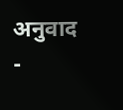अनुवाद -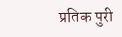प्रतिक पुरी